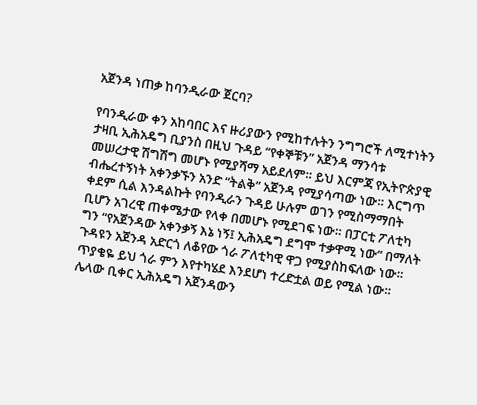አጀንዳ ነጠቃ ከባንዲራው ጀርባ?

የባንዲራው ቀን አከባበር እና ዙሪያውን የሚከተሉትን ንግግሮች ለሚተነትን ታዛቢ ኢሕአዴግ ቢያንስ በዚህ ጉዳይ “የቀኞቹን” አጀንዳ ማንሳቱ መሠረታዊ ሽግሽግ መሆኑ የሚያሻማ አይደለም። ይህ እርምጃ የኢትዮጵያዊ ብሔረተኝነት አቀንቃኙን አንድ “ትልቅ” አጀንዳ የሚያሳጣው ነው። እርግጥ ቀደም ሲል እንዳልኩት የባንዲራን ጉዳይ ሁሉም ወገን የሚስማማበት ቢሆን አገረዊ ጠቀሜታው የላቀ በመሆኑ የሚደገፍ ነው። በፓርቲ ፖለቲካ ግን “የአጀንዳው አቀንቃኝ እኔ ነኝ፤ ኢሕአዴግ ደግሞ ተቃዋሚ ነው” በማለት ጉዳዩን አጀንዳ አድርጎ ለቆየው ጎራ ፖለቲካዊ ዋጋ የሚያስከፍለው ነው።
ጥያቄዬ ይህ ጎራ ምን እየተካሄደ እንደሆነ ተረድቷል ወይ የሚል ነው። ሌላው ቢቀር ኢሕአዴግ አጀንዳውን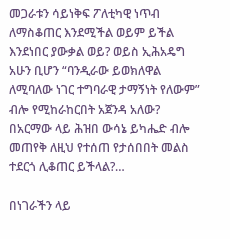መጋራቱን ሳይነቅፍ ፖለቲካዊ ነጥብ ለማስቆጠር እንደሚችል ወይም ይችል እንደነበር ያውቃል ወይ? ወይስ ኢሕአዴግ አሁን ቢሆን “ባንዲራው ይወክለዋል ለሚባለው ነገር ተግባራዊ ታማኝነት የለውም” ብሎ የሚከራከርበት አጀንዳ አለው? በአርማው ላይ ሕዝበ ውሳኔ ይካሔድ ብሎ መጠየቅ ለዚህ የተሰጠ የታሰበበት መልስ ተደርጎ ሊቆጠር ይችላል?…

በነገራችን ላይ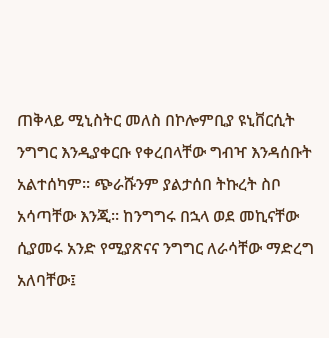ጠቅላይ ሚኒስትር መለስ በኮሎምቢያ ዩኒቨርሲት ንግግር እንዲያቀርቡ የቀረበላቸው ግብዣ እንዳሰቡት አልተሰካም። ጭራሹንም ያልታሰበ ትኩረት ስቦ አሳጣቸው እንጂ። ከንግግሩ በኋላ ወደ መኪናቸው ሲያመሩ አንድ የሚያጽናና ንግግር ለራሳቸው ማድረግ አለባቸው፤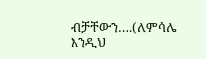ብቻቸውን….(ለምሳሌ እንዲህ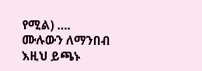የሚል) ….
ሙሉውን ለማንበብ እዚህ ይጫኑ